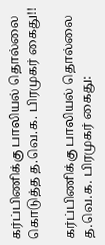கர்ப்பிணிக்கு பாலியல் தொல்லை கொடுத்த த.வெ.க. பிரமுகர் கைது!!

கர்ப்பிணிக்கு பாலியல் தொல்லை த.வெ.க. பிரமுகர் கைது: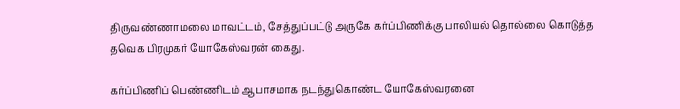திருவண்ணாமலை மாவட்டம், சேத்துப்பட்டு அருகே கர்ப்பிணிக்கு பாலியல் தொல்லை கொடுத்த தவெக பிரமுகர் யோகேஸ்வரன் கைது.

கர்ப்பிணிப் பெண்ணிடம் ஆபாசமாக நடந்துகொண்ட யோகேஸ்வரனை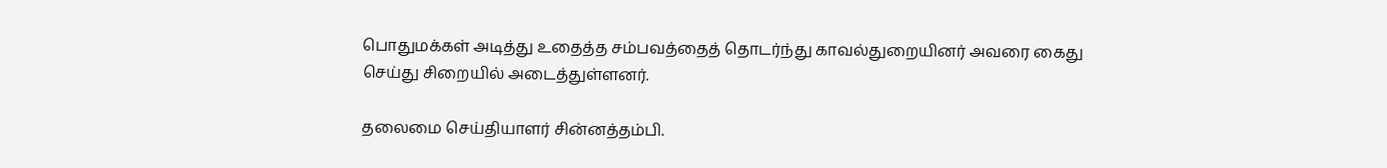பொதுமக்கள் அடித்து உதைத்த சம்பவத்தைத் தொடர்ந்து காவல்துறையினர் அவரை கைது செய்து சிறையில் அடைத்துள்ளனர்.

தலைமை செய்தியாளர் சின்னத்தம்பி.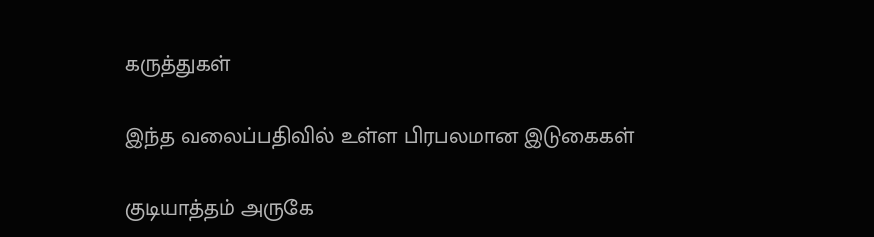கருத்துகள்

இந்த வலைப்பதிவில் உள்ள பிரபலமான இடுகைகள்

குடியாத்தம் அருகே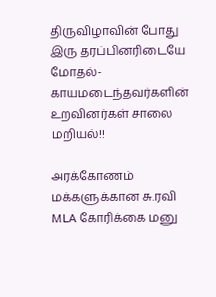திருவிழாவின் போது இரு தரப்பினரிடையே மோதல்- காயமடைந்தவர்களின் உறவினர்கள் சாலை மறியல்!!

அரக்கோணம் மக்களுக்கான சு.ரவி MLA கோரிக்கை மனு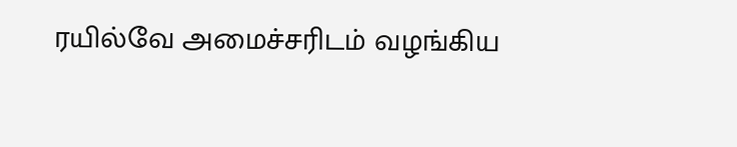ரயில்வே அமைச்சரிடம் வழங்கிய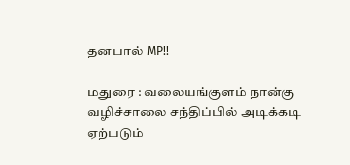தனபால் MP!!

மதுரை : வலையங்குளம் நான்கு வழிச்சாலை சந்திப்பில் அடிக்கடி ஏற்படும்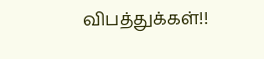விபத்துக்கள்!!